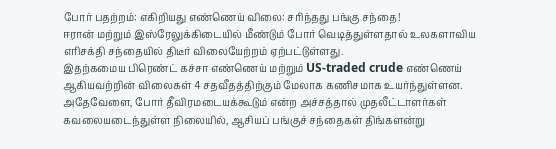போர் பதற்றம்: எகிறியது எண்ணெய் விலை: சரிந்தது பங்கு சந்தை!
ஈரான் மற்றும் இஸ்ரேலுக்கிடையில் மீண்டும் போர் வெடித்துள்ளதால் உலகளாவிய எரிசக்தி சந்தையில் திடீர் விலையேற்றம் ஏற்பட்டுள்ளது.
இதற்கமைய பிரெண்ட் கச்சா எண்ணெய் மற்றும் US-traded crude எண்ணெய் ஆகியவற்றின் விலைகள் 4 சதவீதத்திற்கும் மேலாக கணிசமாக உயர்ந்துள்ளன.
அதேவேளை, போர் தீவிரமடையக்கூடும் என்ற அச்சத்தால் முதலீட்டாளர்கள் கவலையடைந்துள்ள நிலையில், ஆசியப் பங்குச் சந்தைகள் திங்களன்று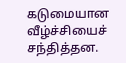கடுமையான வீழ்ச்சியைச் சந்தித்தன.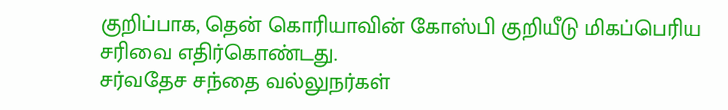குறிப்பாக, தென் கொரியாவின் கோஸ்பி குறியீடு மிகப்பெரிய சரிவை எதிர்கொண்டது.
சர்வதேச சந்தை வல்லுநர்கள்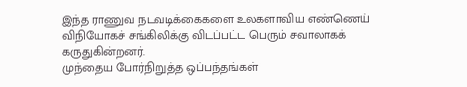இந்த ராணுவ நடவடிக்கைகளை உலகளாவிய எண்ணெய் விநியோகச் சங்கிலிக்கு விடப்பட்ட பெரும் சவாலாகக் கருதுகின்றனர்.
முந்தைய போர்நிறுத்த ஒப்பந்தங்கள்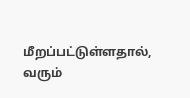மீறப்பட்டுள்ளதால், வரும்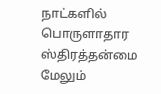நாட்களில் பொருளாதார ஸ்திரத்தன்மை மேலும்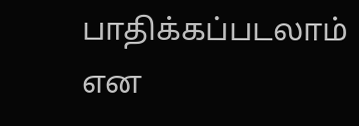பாதிக்கப்படலாம் என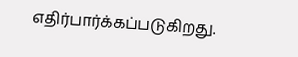எதிர்பார்க்கப்படுகிறது.